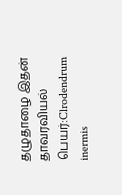தழுதாழை இதன் தாவரவியல் பெயர்:Clrodendrum inermis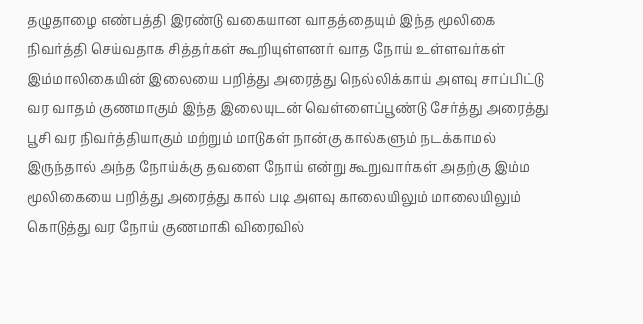தழுதாழை எண்பத்தி இரண்டு வகையான வாதத்தையும் இந்த மூலிகை நிவர்த்தி செய்வதாக சித்தர்கள் கூறியுள்ளனர் வாத நோய் உள்ளவர்கள் இம்மாலிகையின் இலையை பறித்து அரைத்து நெல்லிக்காய் அளவு சாப்பிட்டு வர வாதம் குணமாகும் இந்த இலையுடன் வெள்ளைப்பூண்டு சேர்த்து அரைத்து பூசி வர நிவர்த்தியாகும் மற்றும் மாடுகள் நான்கு கால்களும் நடக்காமல் இருந்தால் அந்த நோய்க்கு தவளை நோய் என்று கூறுவார்கள் அதற்கு இம்ம மூலிகையை பறித்து அரைத்து கால் படி அளவு காலையிலும் மாலையிலும் கொடுத்து வர நோய் குணமாகி விரைவில்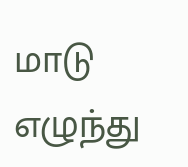மாடு எழுந்து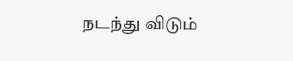நடந்து விடும்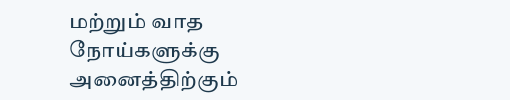மற்றும் வாத நோய்களுக்கு அனைத்திற்கும்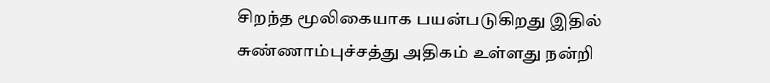சிறந்த மூலிகையாக பயன்படுகிறது இதில் சுண்ணாம்புச்சத்து அதிகம் உள்ளது நன்றி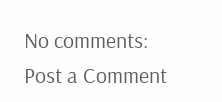No comments:
Post a Comment